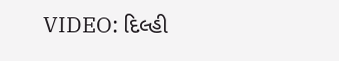VIDEO: દિલ્હી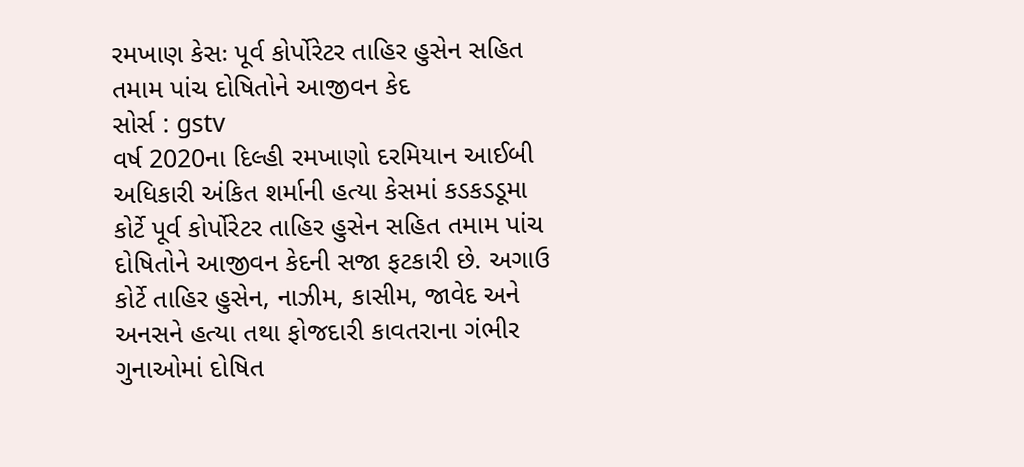રમખાણ કેસઃ પૂર્વ કોર્પોરેટર તાહિર હુસેન સહિત તમામ પાંચ દોષિતોને આજીવન કેદ
સોર્સ : gstv
વર્ષ 2020ના દિલ્હી રમખાણો દરમિયાન આઈબી અધિકારી અંકિત શર્માની હત્યા કેસમાં કડકડડૂમા કોર્ટે પૂર્વ કોર્પોરેટર તાહિર હુસેન સહિત તમામ પાંચ દોષિતોને આજીવન કેદની સજા ફટકારી છે. અગાઉ કોર્ટે તાહિર હુસેન, નાઝીમ, કાસીમ, જાવેદ અને અનસને હત્યા તથા ફોજદારી કાવતરાના ગંભીર ગુનાઓમાં દોષિત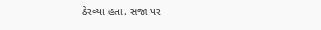ઠેરવ્યા હતા. સજા પર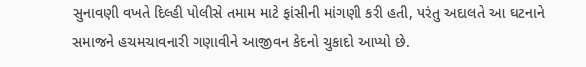સુનાવણી વખતે દિલ્હી પોલીસે તમામ માટે ફાંસીની માંગણી કરી હતી, પરંતુ અદાલતે આ ઘટનાને સમાજને હચમચાવનારી ગણાવીને આજીવન કેદનો ચુકાદો આપ્યો છે.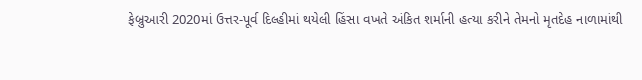ફેબ્રુઆરી 2020માં ઉત્તર-પૂર્વ દિલ્હીમાં થયેલી હિંસા વખતે અંકિત શર્માની હત્યા કરીને તેમનો મૃતદેહ નાળામાંથી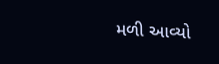મળી આવ્યો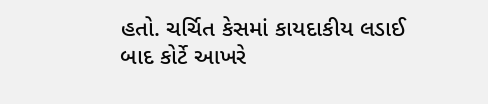હતો. ચર્ચિત કેસમાં કાયદાકીય લડાઈ બાદ કોર્ટે આખરે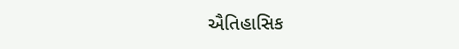ઐતિહાસિક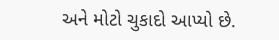અને મોટો ચુકાદો આપ્યો છે.